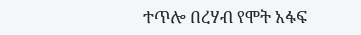ተጥሎ በረሃብ የሞት አፋፍ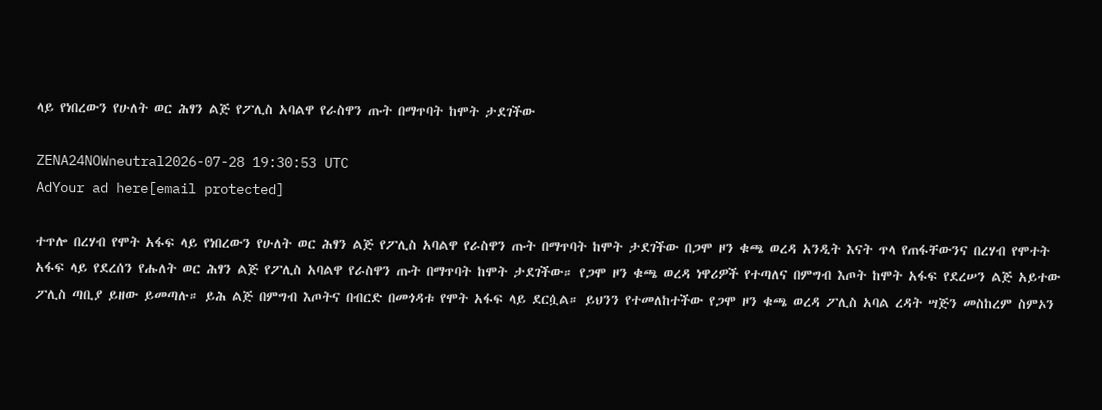ላይ የነበረውን የሁለት ወር ሕፃን ልጅ የፖሊስ አባልዋ የራስዋን ጡት በማጥባት ከሞት ታደገችው

ZENA24NOWneutral2026-07-28 19:30:53 UTC
AdYour ad here[email protected]

ተጥሎ በረሃብ የሞት አፋፍ ላይ የነበረውን የሁለት ወር ሕፃን ልጅ የፖሊስ አባልዋ የራስዋን ጡት በማጥባት ከሞት ታደገችው በጋሞ ዞን ቁጫ ወረዳ አንዲት እናት ጥላ የጠፋቸውንና በረሃብ የሞተት አፋፍ ላይ የደረሰን የሑለት ወር ሕፃን ልጅ የፖሊስ አባልዋ የራስዋን ጡት በማጥባት ከሞት ታደገችው። የጋሞ ዞን ቁጫ ወረዳ ነዋሪዎች የተጣለና በምግብ እጦት ከሞት አፋፍ የደረሠን ልጅ አይተው ፖሊስ ጣቢያ ይዘው ይመጣሉ። ይሕ ልጅ በምግብ እጦትና በብርድ በመጎዳቱ የሞት አፋፍ ላይ ደርሷል። ይህንን የተመለከተችው የጋሞ ዞን ቁጫ ወረዳ ፖሊስ አባል ረዳት ሣጅን መስከረም ስምኦን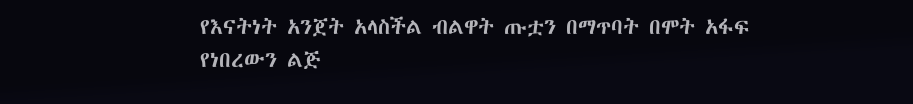የእናትነት አንጀት አላስችል ብልዋት ጡቷን በማጥባት በሞት አፋፍ የነበረውን ልጅ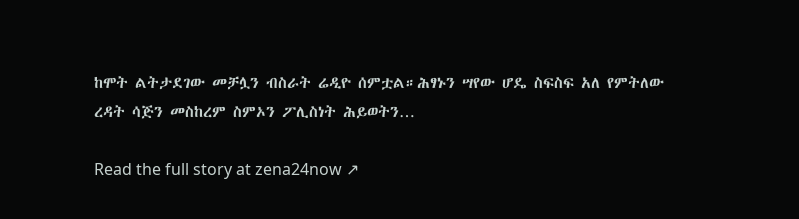ከሞት ልትታደገው መቻሏን ብስራት ሬዲዮ ሰምቷል።ሕፃኑን ሣየው ሆዴ ስፍስፍ አለ የምትለው ረዳት ሳጅን መስከረም ስምኦን ፖሊስነት ሕይወትን…

Read the full story at zena24now ↗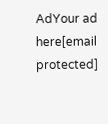AdYour ad here[email protected]